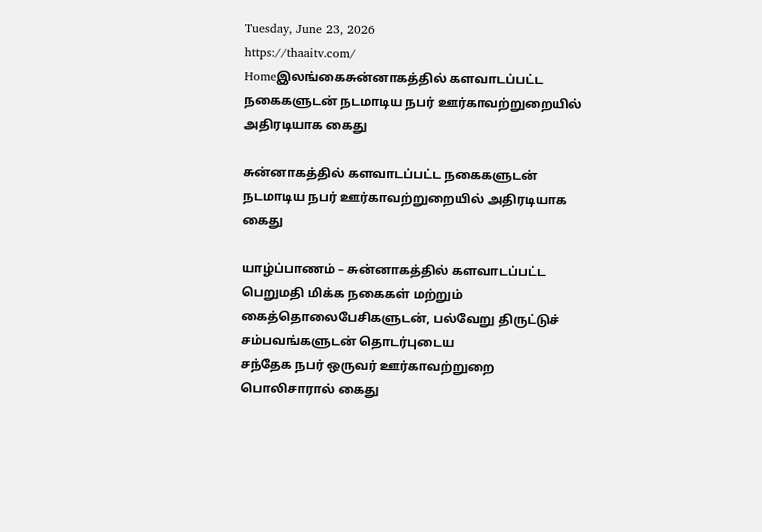Tuesday, June 23, 2026
https://thaaitv.com/
Homeஇலங்கைசுன்னாகத்தில் களவாடப்பட்ட நகைகளுடன் நடமாடிய நபர் ஊர்காவற்றுறையில் அதிரடியாக கைது

சுன்னாகத்தில் களவாடப்பட்ட நகைகளுடன் நடமாடிய நபர் ஊர்காவற்றுறையில் அதிரடியாக கைது

யாழ்ப்பாணம் – சுன்னாகத்தில் களவாடப்பட்ட பெறுமதி மிக்க நகைகள் மற்றும்
கைத்தொலைபேசிகளுடன், பல்வேறு திருட்டுச் சம்பவங்களுடன் தொடர்புடைய
சந்தேக நபர் ஒருவர் ஊர்காவற்றுறை பொலிசாரால் கைது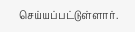செய்யப்பட்டுள்ளார்.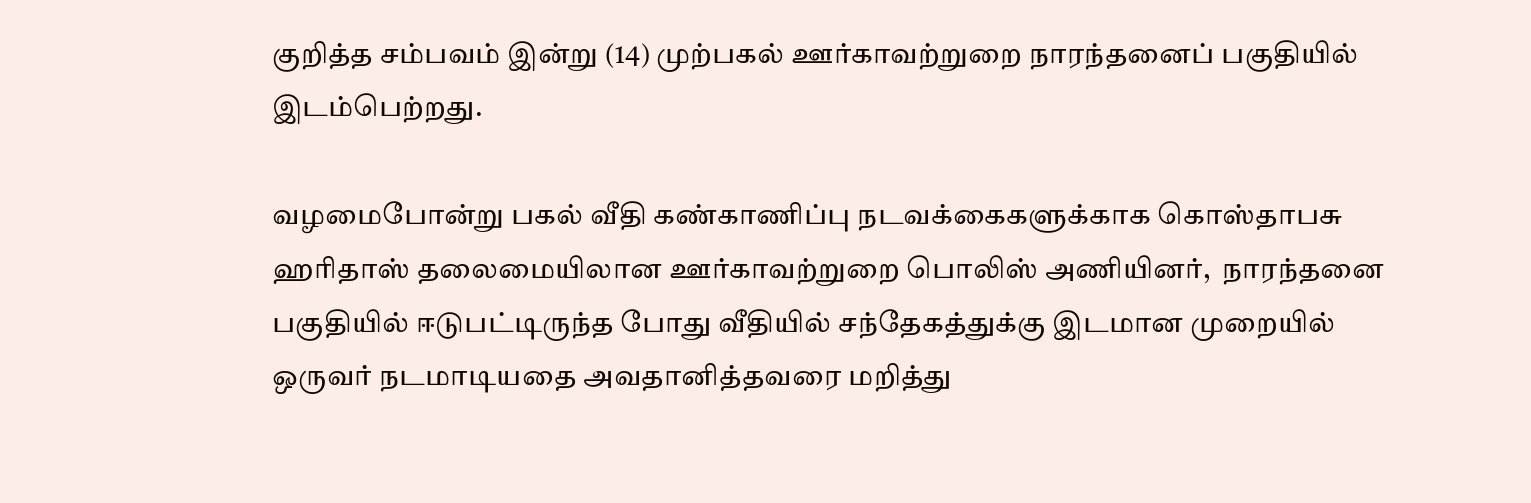குறித்த சம்பவம் இன்று (14) முற்பகல் ஊர்காவற்றுறை நாரந்தனைப் பகுதியில்
இடம்பெற்றது.

வழமைபோன்று பகல் வீதி கண்காணிப்பு நடவக்கைகளுக்காக கொஸ்தாபசு
ஹரிதாஸ் தலைமையிலான ஊர்காவற்றுறை பொலிஸ் அணியினர்,  நாரந்தனை
பகுதியில் ஈடுபட்டிருந்த போது வீதியில் சந்தேகத்துக்கு இடமான முறையில்
ஒருவர் நடமாடியதை அவதானித்தவரை மறித்து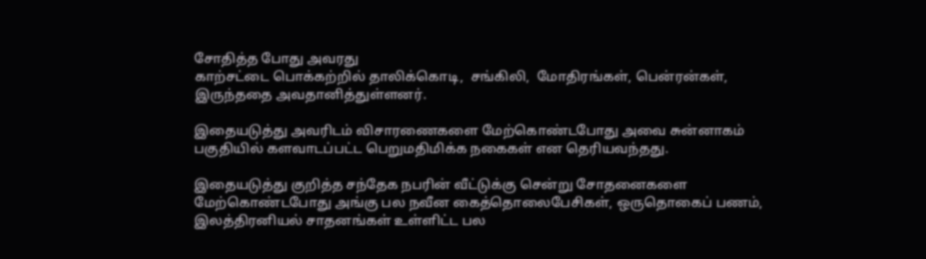சோதித்த போது அவரது
காற்சட்டை பொக்கற்றில் தாலிக்கொடி,  சங்கிலி,  மோதிரங்கள், பென்ரன்கள்,
இருந்ததை அவதானித்துள்ளனர்.

இதையடுத்து அவரிடம் விசாரணைகளை மேற்கொண்டபோது அவை சுன்னாகம்
பகுதியில் களவாடப்பட்ட பெறுமதிமிக்க நகைகள் என தெரியவந்தது.

இதையடுத்து குறித்த சந்தேக நபரின் வீட்டுக்கு சென்று சோதனைகளை
மேற்கொண்டபோது அங்கு பல நவீன கைத்தொலைபேசிகள், ஒருதொகைப் பணம்,
இலத்திரனியல் சாதனங்கள் உள்ளிட்ட பல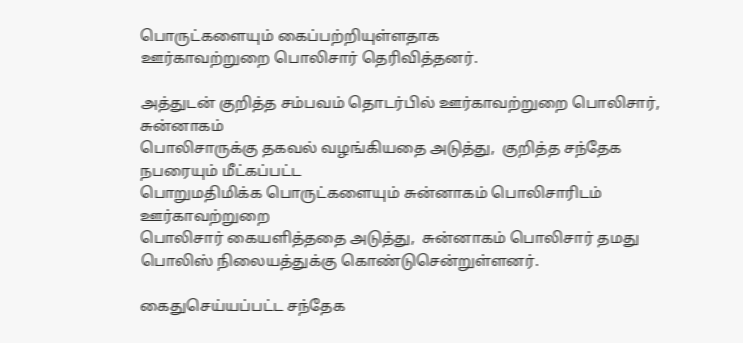பொருட்களையும் கைப்பற்றியுள்ளதாக
ஊர்காவற்றுறை பொலிசார் தெரிவித்தனர்.

அத்துடன் குறித்த சம்பவம் தொடர்பில் ஊர்காவற்றுறை பொலிசார்,  சுன்னாகம்
பொலிசாருக்கு தகவல் வழங்கியதை அடுத்து,  குறித்த சந்தேக நபரையும் மீட்கப்பட்ட
பொறுமதிமிக்க பொருட்களையும் சுன்னாகம் பொலிசாரிடம் ஊர்காவற்றுறை
பொலிசார் கையளித்ததை அடுத்து,  சுன்னாகம் பொலிசார் தமது
பொலிஸ் நிலையத்துக்கு கொண்டுசென்றுள்ளனர்.

கைதுசெய்யப்பட்ட சந்தேக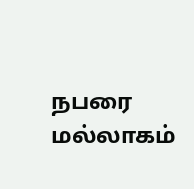நபரை மல்லாகம்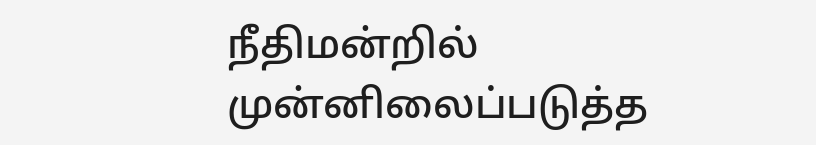நீதிமன்றில் முன்னிலைப்படுத்த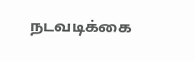நடவடிக்கை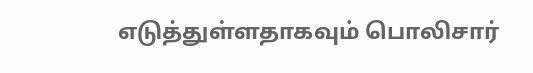எடுத்துள்ளதாகவும் பொலிசார்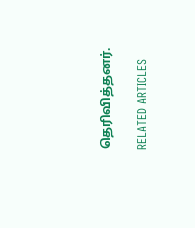தெரிவித்தனர்.

RELATED ARTICLES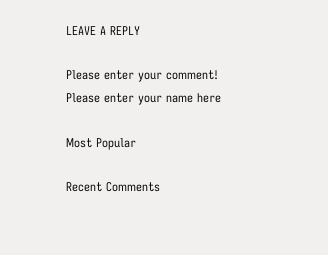LEAVE A REPLY

Please enter your comment!
Please enter your name here

Most Popular

Recent Comments